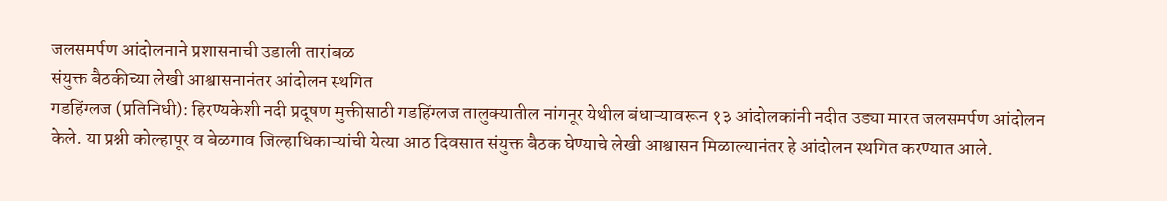जलसमर्पण आंदोलनाने प्रशासनाची उडाली तारांबळ
संयुक्त बैठकीच्या लेखी आश्वासनानंतर आंदोलन स्थगित
गडहिंग्लज (प्रतिनिधी): हिरण्यकेशी नदी प्रदूषण मुक्तीसाठी गडहिंग्लज तालुक्यातील नांगनूर येथील बंधाऱ्यावरून १३ आंदोलकांनी नदीत उड्या मारत जलसमर्पण आंदोलन केले. या प्रश्नी कोल्हापूर व बेळगाव जिल्हाधिकाऱ्यांची येत्या आठ दिवसात संयुक्त बैठक घेण्याचे लेखी आश्वासन मिळाल्यानंतर हे आंदोलन स्थगित करण्यात आले.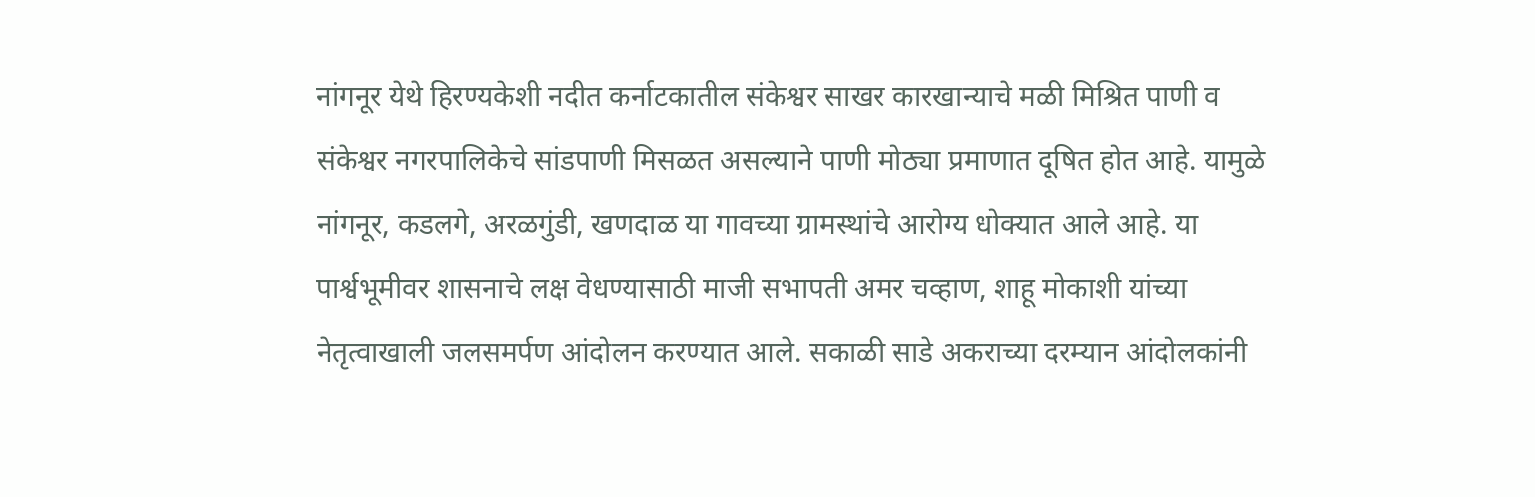नांगनूर येथे हिरण्यकेशी नदीत कर्नाटकातील संकेश्वर साखर कारखान्याचे मळी मिश्रित पाणी व संकेश्वर नगरपालिकेचे सांडपाणी मिसळत असल्याने पाणी मोठ्या प्रमाणात दूषित होत आहे. यामुळे नांगनूर, कडलगे, अरळगुंडी, खणदाळ या गावच्या ग्रामस्थांचे आरोग्य धोक्यात आले आहे. या पार्श्वभूमीवर शासनाचे लक्ष वेधण्यासाठी माजी सभापती अमर चव्हाण, शाहू मोकाशी यांच्या नेतृत्वाखाली जलसमर्पण आंदोलन करण्यात आले. सकाळी साडे अकराच्या दरम्यान आंदोलकांनी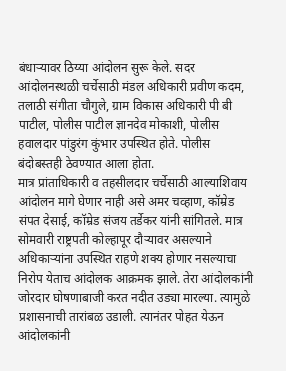बंधाऱ्यावर ठिय्या आंदोलन सुरू केले. सदर आंदोलनस्थळी चर्चेसाठी मंडल अधिकारी प्रवीण कदम, तलाठी संगीता चौगुले, ग्राम विकास अधिकारी पी बी पाटील, पोलीस पाटील ज्ञानदेव मोकाशी, पोलीस हवालदार पांडुरंग कुंभार उपस्थित होते. पोलीस बंदोबस्तही ठेवण्यात आला होता.
मात्र प्रांताधिकारी व तहसीलदार चर्चेसाठी आल्याशिवाय आंदोलन मागे घेणार नाही असे अमर चव्हाण, कॉम्रेड संपत देसाई, कॉम्रेड संजय तर्डेकर यांनी सांगितले. मात्र सोमवारी राष्ट्रपती कोल्हापूर दौऱ्यावर असल्याने अधिकाऱ्यांना उपस्थित राहणे शक्य होणार नसल्याचा निरोप येताच आंदोलक आक्रमक झाले. तेरा आंदोलकांनी जोरदार घोषणाबाजी करत नदीत उड्या मारल्या. त्यामुळे प्रशासनाची तारांबळ उडाली. त्यानंतर पोहत येऊन आंदोलकांनी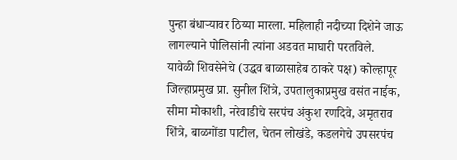पुन्हा बंधाऱ्यावर ठिय्या मारला. महिलाही नदीच्या दिशेने जाऊ लागल्याने पोलिसांनी त्यांना अडवत माघारी परतविले.
यावेळी शिवसेनेचे (उद्धव बाळासाहेब ठाकरे पक्ष) कोल्हापूर जिल्हाप्रमुख प्रा. सुनील शिंत्रे, उपतालुकाप्रमुख वसंत नाईक, सीमा मोकाशी, नरेवाडीचे सरपंच अंकुश रणदिवे, अमृतराव शिंत्रे, बाळगोंडा पाटील, चेतन लोखंडे, कडलगेचे उपसरपंच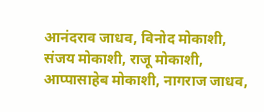आनंदराव जाधव, विनोद मोकाशी, संजय मोकाशी, राजू मोकाशी, आप्पासाहेब मोकाशी, नागराज जाधव,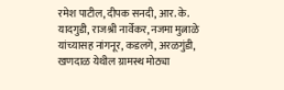रमेश पाटील, दीपक सनदी, आर. के. यादगुडी, राजश्री नार्वेकर, नजमा मुत्नाळे यांच्यासह नांगनूर, कडलगे, अरळगुंडी, खणदाळ येथील ग्रामस्थ मोठ्या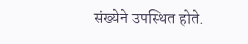संख्येने उपस्थित होते.